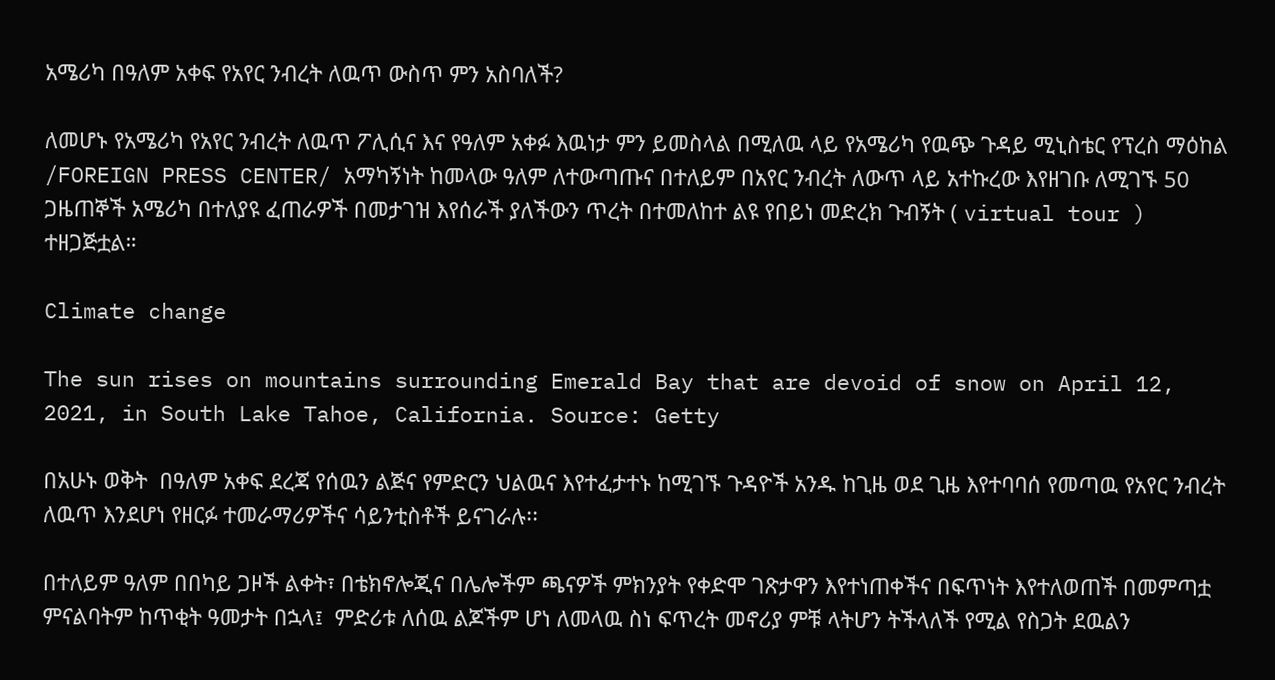አሜሪካ በዓለም አቀፍ የአየር ንብረት ለዉጥ ውስጥ ምን አስባለች?

ለመሆኑ የአሜሪካ የአየር ንብረት ለዉጥ ፖሊሲና እና የዓለም አቀፉ እዉነታ ምን ይመስላል በሚለዉ ላይ የአሜሪካ የዉጭ ጉዳይ ሚኒስቴር የፕረስ ማዕከል /FOREIGN PRESS CENTER/ አማካኝነት ከመላው ዓለም ለተውጣጡና በተለይም በአየር ንብረት ለውጥ ላይ አተኩረው እየዘገቡ ለሚገኙ 50 ጋዜጠኞች አሜሪካ በተለያዩ ፈጠራዎች በመታገዝ እየሰራች ያለችውን ጥረት በተመለከተ ልዩ የበይነ መድረክ ጉብኝት ( virtual tour ) ተዘጋጅቷል።

Climate change

The sun rises on mountains surrounding Emerald Bay that are devoid of snow on April 12, 2021, in South Lake Tahoe, California. Source: Getty

በአሁኑ ወቅት  በዓለም አቀፍ ደረጃ የሰዉን ልጅና የምድርን ህልዉና እየተፈታተኑ ከሚገኙ ጉዳዮች አንዱ ከጊዜ ወደ ጊዜ እየተባባሰ የመጣዉ የአየር ንብረት ለዉጥ እንደሆነ የዘርፉ ተመራማሪዎችና ሳይንቲስቶች ይናገራሉ፡፡

በተለይም ዓለም በበካይ ጋዞች ልቀት፣ በቴክኖሎጂና በሌሎችም ጫናዎች ምክንያት የቀድሞ ገጽታዋን እየተነጠቀችና በፍጥነት እየተለወጠች በመምጣቷ  ምናልባትም ከጥቂት ዓመታት በኋላ፤  ምድሪቱ ለሰዉ ልጆችም ሆነ ለመላዉ ስነ ፍጥረት መኖሪያ ምቹ ላትሆን ትችላለች የሚል የስጋት ደዉልን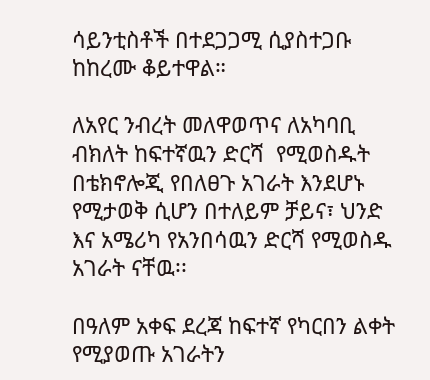ሳይንቲስቶች በተደጋጋሚ ሲያስተጋቡ ከከረሙ ቆይተዋል።

ለአየር ንብረት መለዋወጥና ለአካባቢ   ብክለት ከፍተኛዉን ድርሻ  የሚወስዱት በቴክኖሎጂ የበለፀጉ አገራት እንደሆኑ የሚታወቅ ሲሆን በተለይም ቻይና፣ ህንድ እና አሜሪካ የአንበሳዉን ድርሻ የሚወስዱ አገራት ናቸዉ፡፡

በዓለም አቀፍ ደረጃ ከፍተኛ የካርበን ልቀት የሚያወጡ አገራትን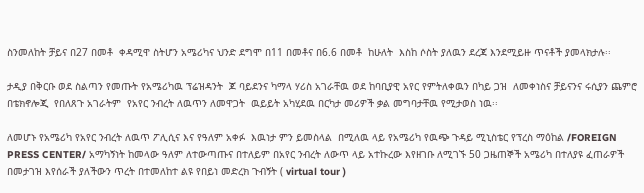ስንመለከት ቻይና በ27 በመቶ  ቀዳሚዋ ስትሆን አሜሪካና ህንድ ደግሞ በ11 በመቶና በ6.6 በመቶ  ከሁለት  እስከ ሶስት ያለዉን ደረጃ እንደሚይዙ ጥናቶች ያመላክታሉ፡፡

ታዲያ በቅርቡ ወደ ስልጣን የመጡት የአሜሪካዉ ፕሬዝዳንት  ጆ ባይደንና ካማላ ሃሪስ አገራቸዉ ወደ ከባቢያዊ አየር የምትለቀዉን በካይ ጋዝ  ለመቀነስና ቻይናንና ሩሲያን ጨምሮ በቴክኖሎጂ  የበለጸጉ አገራትም  የአየር ንብረት ለዉጥን ለመዋጋት  ዉይይት አካሂደዉ በርካታ መሪዎች ቃል መግባታቸዉ የሚታወስ ነዉ፡፡

ለመሆኑ የአሜሪካ የአየር ንብረት ለዉጥ ፖሊሲና እና የዓለም አቀፉ  እዉነታ ምን ይመስላል  በሚለዉ ላይ የአሜሪካ የዉጭ ጉዳይ ሚኒስቴር የፕረስ ማዕከል /FOREIGN PRESS CENTER/ አማካኝነት ከመላው ዓለም ለተውጣጡና በተለይም በአየር ንብረት ለውጥ ላይ አተኩረው እየዘገቡ ለሚገኙ 50 ጋዜጠኞች አሜሪካ በተለያዩ ፈጠራዎች በመታገዝ እየሰራች ያለችውን ጥረት በተመለከተ ልዩ የበይነ መድረክ ጉብኝት ( virtual tour )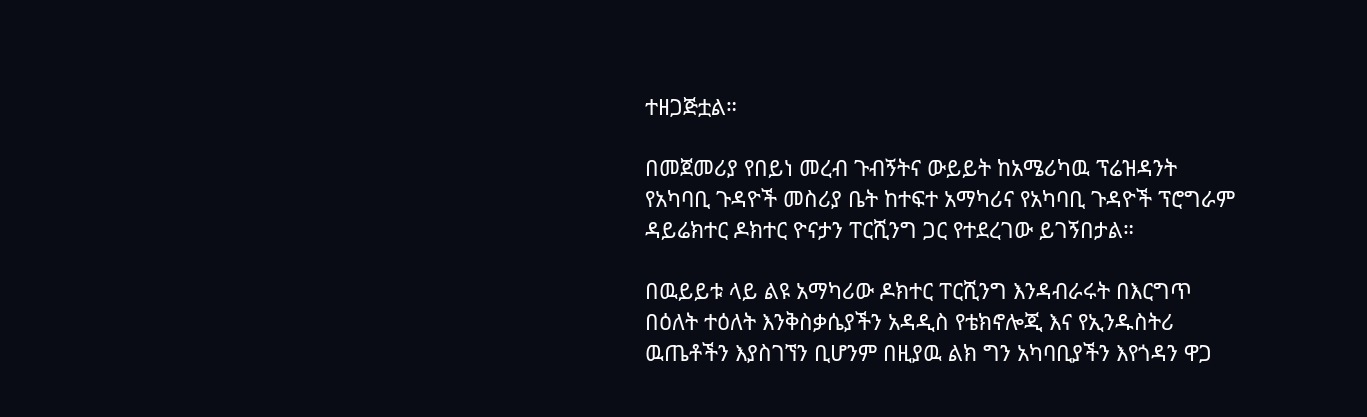ተዘጋጅቷል።

በመጀመሪያ የበይነ መረብ ጉብኝትና ውይይት ከአሜሪካዉ ፕሬዝዳንት የአካባቢ ጉዳዮች መስሪያ ቤት ከተፍተ አማካሪና የአካባቢ ጉዳዮች ፕሮግራም ዳይሬክተር ዶክተር ዮናታን ፐርሺንግ ጋር የተደረገው ይገኝበታል።

በዉይይቱ ላይ ልዩ አማካሪው ዶክተር ፐርሺንግ እንዳብራሩት በእርግጥ በዕለት ተዕለት እንቅስቃሴያችን አዳዲስ የቴክኖሎጂ እና የኢንዱስትሪ ዉጤቶችን እያስገኘን ቢሆንም በዚያዉ ልክ ግን አካባቢያችን እየጎዳን ዋጋ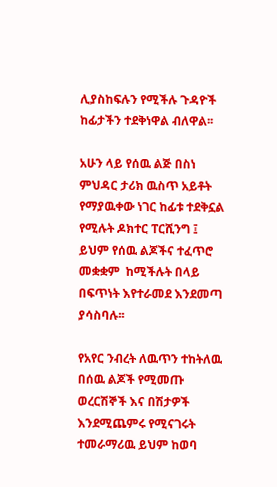ሊያስከፍሉን የሚችሉ ጉዳዮች ከፊታችን ተደቅነዋል ብለዋል፡፡

አሁን ላይ የሰዉ ልጅ በስነ ምህዳር ታሪክ ዉስጥ አይቶት የማያዉቀው ነገር ከፊቱ ተደቅኗል የሚሉት ዶክተር ፐርሺንግ ፤ ይህም የሰዉ ልጆችና ተፈጥሮ መቋቋም  ከሚችሉት በላይ በፍጥነት እየተራመደ እንደመጣ ያሳስባሉ፡፡

የአየር ንብረት ለዉጥን ተከትለዉ በሰዉ ልጆች የሚመጡ ወረርሽኞች እና በሽታዎች እንደሚጨምሩ የሚናገሩት ተመራማሪዉ ይህም ከወባ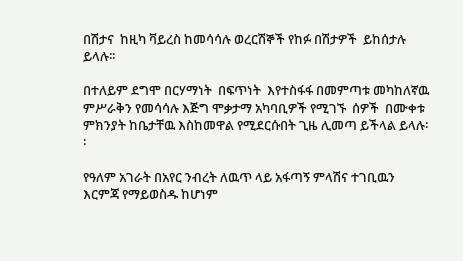በሽታና  ከዚካ ቫይረስ ከመሳሳሉ ወረርሽኞች የከፉ በሽታዎች  ይከሰታሉ ይላሉ፡፡

በተለይም ደግሞ በርሃማነት  በፍጥነት  እየተስፋፋ በመምጣቱ መካከለኛዉ ምሥራቅን የመሳሳሉ እጅግ ሞቃታማ አካባቢዎች የሚገኙ  ሰዎች  በሙቀቱ ምክንያት ከቤታቸዉ እስከመዋል የሚደርሱበት ጊዜ ሊመጣ ይችላል ይላሉ፡፡

የዓለም አገራት በአየር ንብረት ለዉጥ ላይ አፋጣኝ ምላሽና ተገቢዉን እርምጃ የማይወስዱ ከሆነም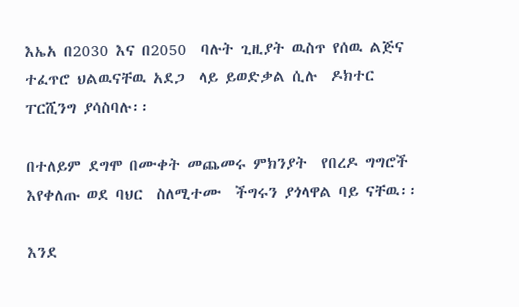እኤአ በ2030 እና በ2050  ባሉት ጊዚያት ዉስጥ የሰዉ ልጅና ተፈጥሮ ህልዉናቸዉ አደጋ  ላይ ይወድቃል ሲሉ  ዶክተር ፐርሺንግ ያሳስባሉ፡፡

በተለይም ደግሞ በሙቀት መጨመሩ ምክንያት  የበረዶ ግግሮች እየቀለጡ ወደ ባህር  ስለሚተሙ  ችግሩን ያጎላዋል ባይ ናቸዉ፡፡

እንደ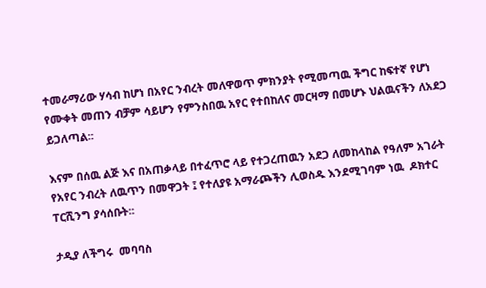ተመራማሪው ሃሳብ ከሆነ በአየር ንብረት መለዋወጥ ምክንያት የሚመጣዉ ችግር ከፍተኛ የሆነ የሙቀት መጠን ብቻም ሳይሆን የምንስበዉ አየር የተበከለና መርዛማ በመሆኑ ህልዉናችን ለአደጋ  ይጋለጣል፡፡

እናም በሰዉ ልጅ እና በአጠቃላይ በተፈጥሮ ላይ የተጋረጠዉን አደጋ ለመከላከል የዓለም አገራት የአየር ንብረት ለዉጥን በመዋጋት ፤ የተለያዩ አማራጮችን ሊወስዱ እንደሚገባም ነዉ  ዶክተር ፐርሺንግ ያሳሰቡት፡፡

ታዲያ ለችግሩ  መባባስ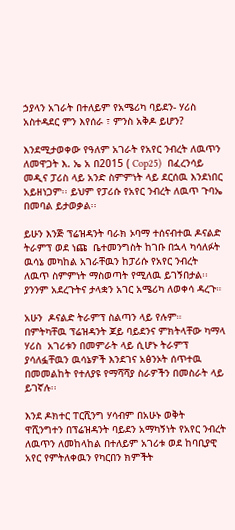ኃያላን አገራት በተለይም የአሜሪካ ባይደን- ሃሪስ አስተዳደር ምን እየሰራ ፣ ምንስ አቅዶ ይሆን?

እንደሚታወቀው የዓለም አገራት የአየር ንብረት ለዉጥን ለመዋጋት እ. ኤ አ በ2015 ( Cop25)  በፈረንሳይ መዲና ፓሪስ ላይ አንድ ስምምነት ላይ ደርሰዉ እንደነበር አይዘነጋም፡፡ ይህም የፓሪሱ የአየር ንብረት ለዉጥ ጉባኤ በመባል ይታወቃል፡፡

ይሁን እንጅ ፕሬዝዳንት ባራክ ኦባማ ተሰናብተዉ ዶናልድ ትራምፕ ወደ ነጩ  ቤተመንግስት ከገቡ በኋላ ካሳለፉት ዉሳኔ መካከል አገራቸዉን ከፓሪሱ የአየር ንብረት ለዉጥ ስምምነት ማስወጣት የሚለዉ ይገኝበታል፡፡ ያንንም አደረጉትና ታላቋን አገር አሜሪካ ለወቀሳ ዳረጉ።

አሁን  ዶናልድ ትራምፕ ስልጣን ላይ የሉም። በምትካቸዉ ፕሬዝዳንት ጆይ ባይደንና ምክትላቸው ካማላ ሃሪስ  አገሪቱን በመምራት ላይ ሲሆኑ ትራምፕ ያሳለፏቸዉን ዉሳኔዎች እንደገና አፅንኦት ሰጥተዉ በመመልከት የተለያዩ የማሻሻያ ስራዎችን በመስራት ላይ ይገኛሉ፡፡

እንደ ዶክተር ፐርሺንግ ሃሳብም በአሁኑ ወቅት  ዋሺንግተን በፕሬዝዳንት ባይደን አማካኝነት የአየር ንብረት ለዉጥን ለመከላከል በተለይም አገሪቱ ወደ ከባቢያዊ አየር የምትለቀዉን የካርበን ክምችት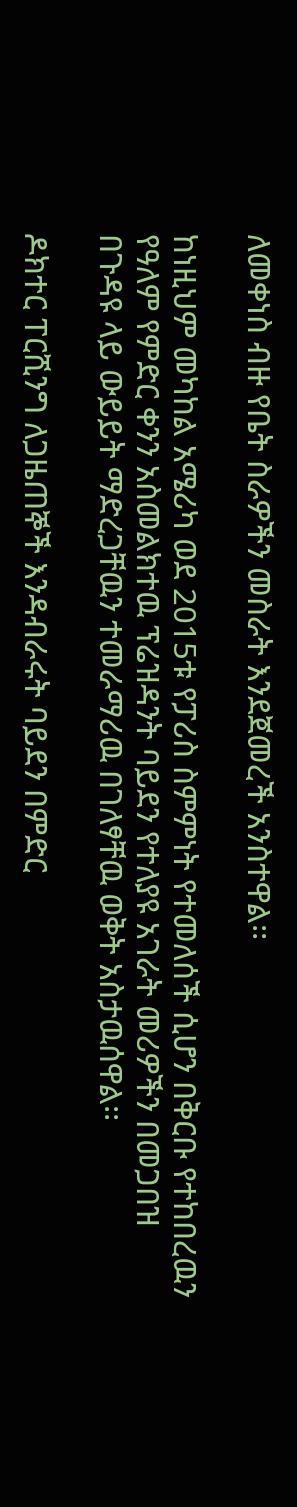ለመቀነስ ብዙ የቤት ስራዎችን መስራት እንደጀመረች አንስተዋል፡፡

ከነዚህም መካከል አሜሪካ ወደ 2015ቱ የፓሪስ ስምምነት የተመለሰች ሲሆን በቅርቡ የተከበረዉን የዓለም የምድር ቀንን አስመልክተዉ ፕሬዝዳንት ባይደን የተለያዩ አገራት መሪዎችን በመጋበዝ በጉዳዩ ላይ ውይይት ማድረጋቸዉን ተመራማሪዉ በገለፃቸዉ ወቅት አስታዉሰዋል፡፡

ዶክተር ፐርሺንግ ለጋዜጠኞች እንዳብራሩት ባይደን በምድር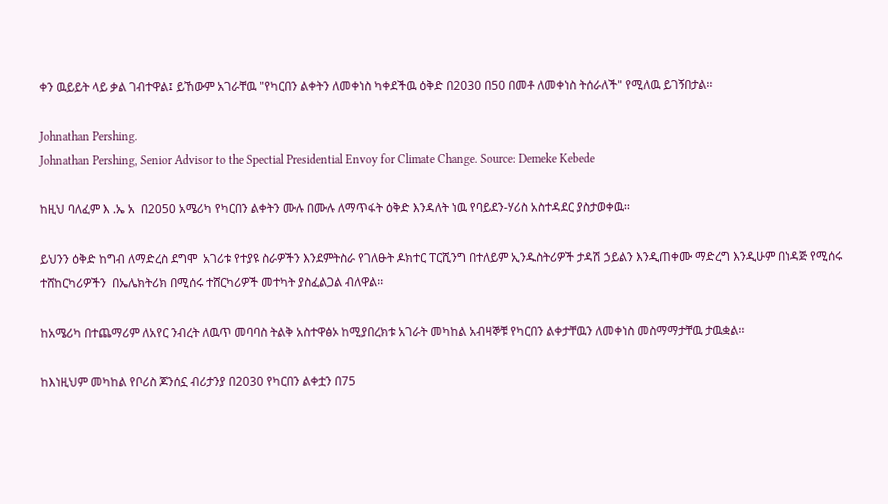ቀን ዉይይት ላይ ቃል ገብተዋል፤ ይኸውም አገራቸዉ "የካርበን ልቀትን ለመቀነስ ካቀደችዉ ዕቅድ በ2030 በ50 በመቶ ለመቀነስ ትሰራለች" የሚለዉ ይገኝበታል፡፡

Johnathan Pershing.
Johnathan Pershing, Senior Advisor to the Spectial Presidential Envoy for Climate Change. Source: Demeke Kebede

ከዚህ ባለፈም እ .ኤ አ  በ2050 አሜሪካ የካርበን ልቀትን ሙሉ በሙሉ ለማጥፋት ዕቅድ እንዳለት ነዉ የባይደን-ሃሪስ አስተዳደር ያስታወቀዉ፡፡

ይህንን ዕቅድ ከግብ ለማድረስ ደግሞ  አገሪቱ የተያዩ ስራዎችን እንደምትስራ የገለፁት ዶክተር ፐርሺንግ በተለይም ኢንዱስትሪዎች ታዳሽ ኃይልን እንዲጠቀሙ ማድረግ እንዲሁም በነዳጅ የሚሰሩ ተሸከርካሪዎችን  በኤሌክትሪክ በሚሰሩ ተሸርካሪዎች መተካት ያስፈልጋል ብለዋል፡፡

ከአሜሪካ በተጨማሪም ለአየር ንብረት ለዉጥ መባባስ ትልቅ አስተዋፅኦ ከሚያበረክቱ አገራት መካከል አብዛኞቹ የካርበን ልቀታቸዉን ለመቀነስ መስማማታቸዉ ታዉቋል፡፡

ከእነዚህም መካከል የቦሪስ ጆንሰኗ ብሪታንያ በ2030 የካርበን ልቀቷን በ75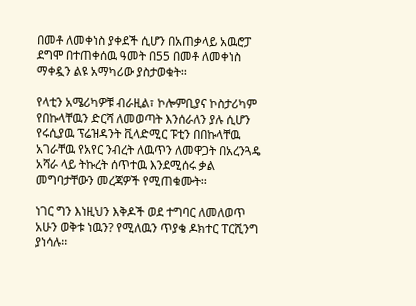በመቶ ለመቀነስ ያቀደች ሲሆን በአጠቃላይ አዉሮፓ ደግሞ በተጠቀሰዉ ዓመት በ55 በመቶ ለመቀነስ ማቀዷን ልዩ አማካሪው ያስታወቁት፡፡

የላቲን አሜሪካዎቹ ብራዚል፣ ኮሎምቢያና ኮስታሪካም የበኩላቸዉን ድርሻ ለመወጣት እንሰራለን ያሉ ሲሆን የሩሲያዉ ፕሬዝዳንት ቪላድሚር ፑቲን በበኩላቸዉ አገራቸዉ የአየር ንብረት ለዉጥን ለመዋጋት በአረንጓዴ አሻራ ላይ ትኩረት ሰጥተዉ እንደሚሰሩ ቃል መግባታቸውን መረጃዎች የሚጠቁሙት፡፡

ነገር ግን እነዚህን እቅዶች ወደ ተግባር ለመለወጥ አሁን ወቅቱ ነዉን? የሚለዉን ጥያቄ ዶክተር ፐርሺንግ ያነሳሉ፡፡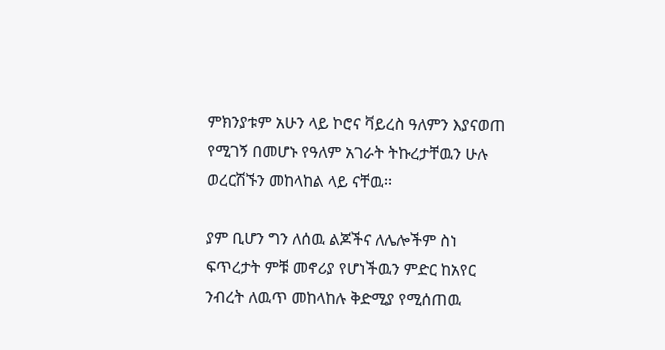ምክንያቱም አሁን ላይ ኮሮና ቫይረስ ዓለምን እያናወጠ የሚገኝ በመሆኑ የዓለም አገራት ትኩረታቸዉን ሁሉ ወረርሽኙን መከላከል ላይ ናቸዉ፡፡

ያም ቢሆን ግን ለሰዉ ልጆችና ለሌሎችም ስነ ፍጥረታት ምቹ መኖሪያ የሆነችዉን ምድር ከአየር ንብረት ለዉጥ መከላከሉ ቅድሚያ የሚሰጠዉ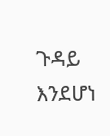ጉዳይ እንደሆነ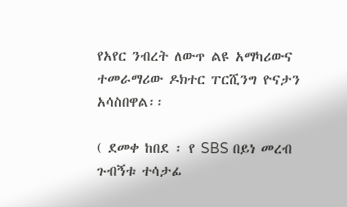የአየር ንብረት ለውጥ ልዩ አማካሪውና ተመራማሪው ዶክተር ፐርሺንግ ዮናታን አሳስበዋል፡፡

( ደመቀ ከበደ ፡ የ SBS በይነ መረብ ጉብኝቱ ተሳታፊ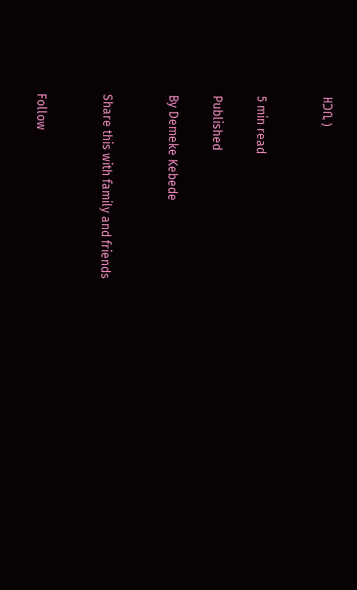ዘጋቢ )


5 min read

Published

By Demeke Kebede


Share this with family and friends


Follow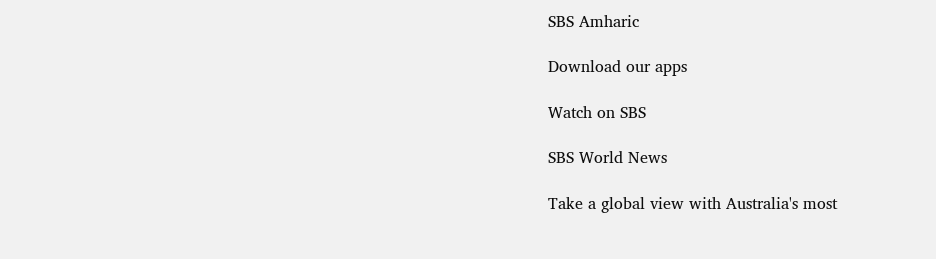SBS Amharic

Download our apps

Watch on SBS

SBS World News

Take a global view with Australia's most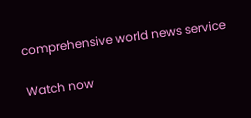comprehensive world news service

Watch now